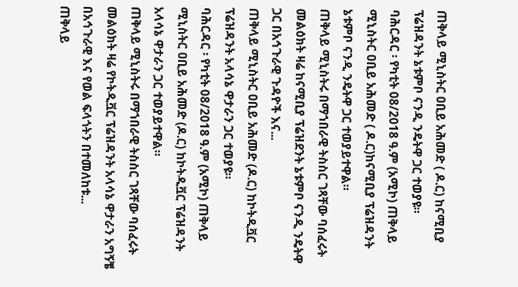ጠቅላይ ሚኒስትር ዐቢይ አሕመድ ( ዶ.ር) ከናሚቢያ ፕሬዝዳንት ኔቱምቦ ናንዲ ንዴትዋ ጋር ተወያዩ።
ባሕርዳር ፡ የካቲት 08/2018 ዓ.ም (አሚኮ) ጠቅላይ ሚኒስትር ዐቢይ አሕመድ ( ዶ.ር)ከናሚቢያ ፕሬዝዳንት ኔቱምቦ ናንዲ ንዴትዋ ጋር ተወያይተዋል።
ጠቅላይ ሚኒስትሩ በማኀበራዊ ትስስር ገጻቸው ባሰፈሩት መልዕክት ዛሬ ከናሚቢያ ፕሬዝደንት ኔቱምቦ ናንዲ ንዴትዋ ጋር በአኅጉራዊ ጉዳዮች እና...
ጠቅላይ ሚኒስትር ዐቢይ አሕመድ (ዶ.ር) ከኮትዲቯር ፕሬዝዳንት አላሳኔ ዋታራን ጋር ተወያዩ።
ባሕርዳር ፡ የካቲት 08/2018 ዓ.ም (አሚኮ) ጠቅላይ ሚኒስትር ዐቢይ አሕመድ (ዶ.ር) ከኮትዲቯር ፕሬዝዳንት አላሳኔ ዋታራን ጋር ተወያይተዋል።
ጠቅላይ ሚኒስትሩ በማኀበራዊ ትስስር ገጻቸው ባሰፈሩት መልዕክት ዛሬ የኮትዲቯር ፕሬዝዳንት አላሳኔ ዋታራን አግኝቼ በአኅጉራዊ እና የወል ፍላጎትን በተመለከቱ...
ጠቅላይ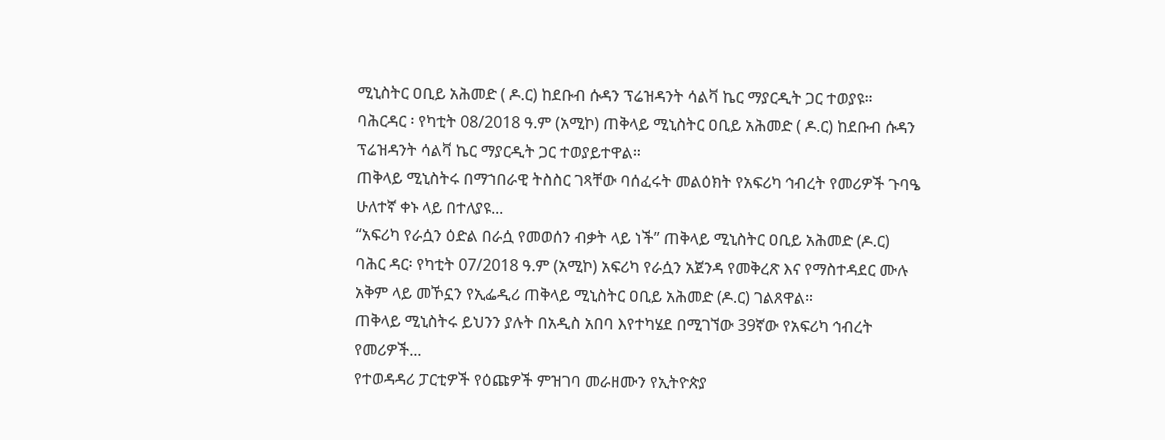ሚኒስትር ዐቢይ አሕመድ ( ዶ.ር) ከደቡብ ሱዳን ፕሬዝዳንት ሳልቫ ኬር ማያርዲት ጋር ተወያዩ።
ባሕርዳር ፡ የካቲት 08/2018 ዓ.ም (አሚኮ) ጠቅላይ ሚኒስትር ዐቢይ አሕመድ ( ዶ.ር) ከደቡብ ሱዳን ፕሬዝዳንት ሳልቫ ኬር ማያርዲት ጋር ተወያይተዋል።
ጠቅላይ ሚኒስትሩ በማኀበራዊ ትስስር ገጻቸው ባሰፈሩት መልዕክት የአፍሪካ ኅብረት የመሪዎች ጉባዔ ሁለተኛ ቀኑ ላይ በተለያዩ...
“አፍሪካ የራሷን ዕድል በራሷ የመወሰን ብቃት ላይ ነች” ጠቅላይ ሚኒስትር ዐቢይ አሕመድ (ዶ.ር)
ባሕር ዳር፡ የካቲት 07/2018 ዓ.ም (አሚኮ) አፍሪካ የራሷን አጀንዳ የመቅረጽ እና የማስተዳደር ሙሉ አቅም ላይ መኾኗን የኢፌዲሪ ጠቅላይ ሚኒስትር ዐቢይ አሕመድ (ዶ.ር) ገልጸዋል።
ጠቅላይ ሚኒስትሩ ይህንን ያሉት በአዲስ አበባ እየተካሄደ በሚገኘው 39ኛው የአፍሪካ ኅብረት የመሪዎች...
የተወዳዳሪ ፓርቲዎች የዕጩዎች ምዝገባ መራዘሙን የኢትዮጵያ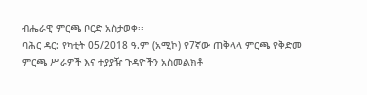ብሔራዊ ምርጫ ቦርድ አስታወቀ፡፡
ባሕር ዳር: የካቲት 05/2018 ዓ.ም (አሚኮ) የ7ኛው ጠቅላላ ምርጫ የቅድመ ምርጫ ሥራዎች እና ተያያዥ ጉዳዮችን አስመልክቶ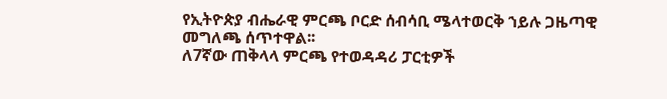የኢትዮጵያ ብሔራዊ ምርጫ ቦርድ ሰብሳቢ ሜላተወርቅ ኀይሉ ጋዜጣዊ መግለጫ ሰጥተዋል፡፡
ለ7ኛው ጠቅላላ ምርጫ የተወዳዳሪ ፓርቲዎች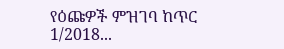የዕጩዎች ምዝገባ ከጥር 1/2018...